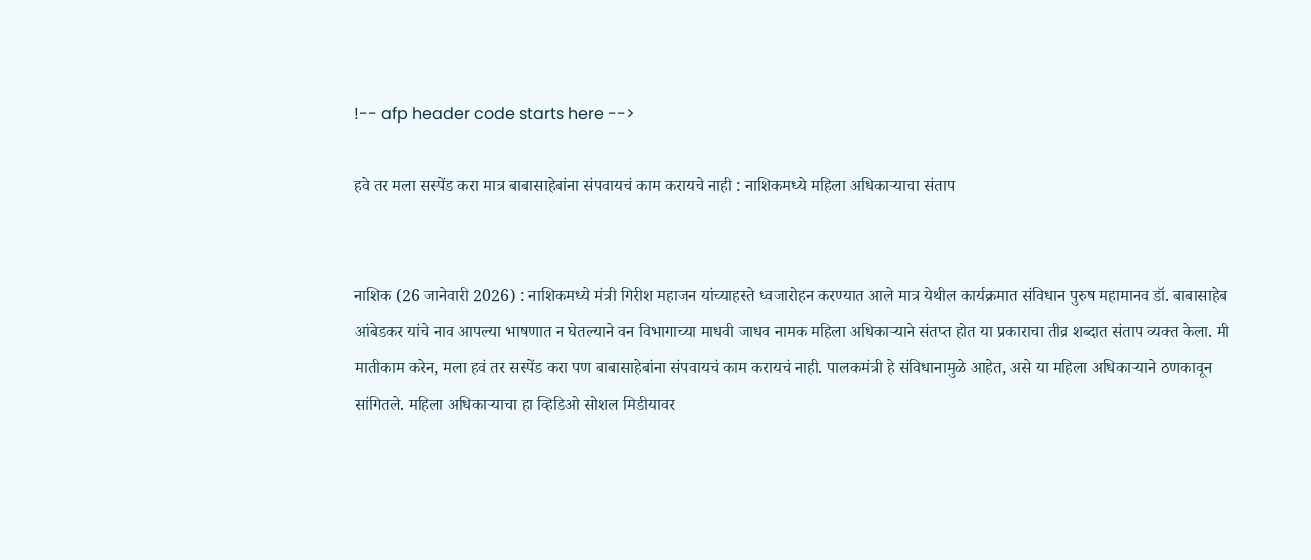!-- afp header code starts here -->

हवे तर मला सस्पेंड करा मात्र बाबासाहेबांना संपवायचं काम करायचे नाही : नाशिकमध्ये महिला अधिकार्‍याचा संताप


नाशिक (26 जानेवारी 2026) : नाशिकमध्ये मंत्री गिरीश महाजन यांच्याहस्ते ध्वजारोहन करण्यात आले मात्र येथील कार्यक्रमात संविधान पुरुष महामानव डॉ. बाबासाहेब आंबेडकर यांचे नाव आपल्या भाषणात न घेतल्याने वन विभागाच्या माधवी जाधव नामक महिला अधिकार्‍याने संतप्त होत या प्रकाराचा तीव्र शब्दात संताप व्यक्त केला. मी मातीकाम करेन, मला हवं तर सस्पेंड करा पण बाबासाहेबांना संपवायचं काम करायचं नाही. पालकमंत्री हे संविधानामुळे आहेत, असे या महिला अधिकार्‍याने ठणकावून सांगितले. महिला अधिकार्‍याचा हा व्हिडिओ सोशल मिडीयावर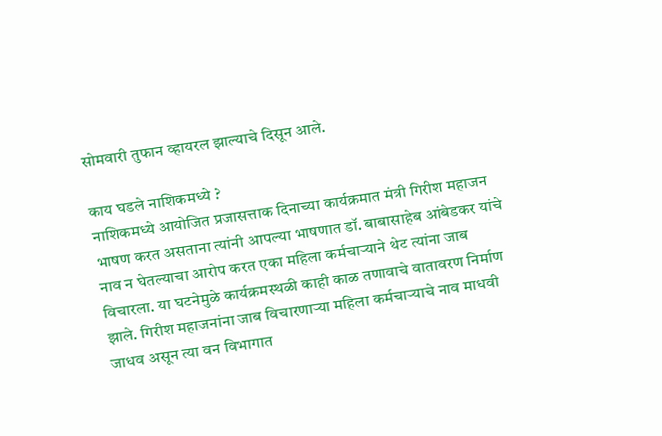सोमवारी तुफान व्हायरल झाल्याचे दिसून आले.

काय घडले नाशिकमध्ये ?
नाशिकमध्ये आयोजित प्रजासत्ताक दिनाच्या कार्यक्रमात मंत्री गिरीश महाजन भाषण करत असताना त्यांनी आपल्या भाषणात डॉ. बाबासाहेब आंबेडकर यांचे नाव न घेतल्याचा आरोप करत एका महिला कर्मचार्‍याने थेट त्यांना जाब विचारला. या घटनेमुळे कार्यक्रमस्थळी काही काळ तणावाचे वातावरण निर्माण झाले. गिरीश महाजनांना जाब विचारणार्‍या महिला कर्मचार्‍याचे नाव माधवी जाधव असून त्या वन विभागात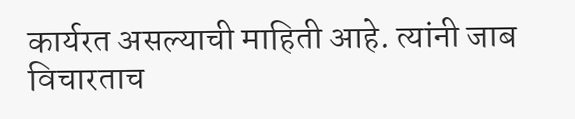कार्यरत असल्याची माहिती आहे. त्यांनी जाब विचारताच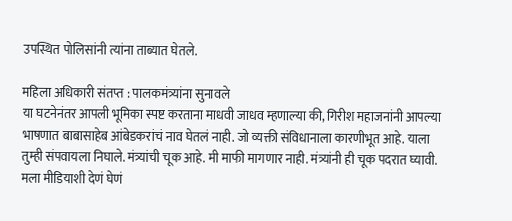उपस्थित पोलिसांनी त्यांना ताब्यात घेतले.

महिला अधिकारी संतप्त : पालकमंत्र्यांना सुनावले
या घटनेनंतर आपली भूमिका स्पष्ट करताना माधवी जाधव म्हणाल्या की, गिरीश महाजनांनी आपल्या भाषणात बाबासाहेब आंबेडकरांचं नाव घेतलं नाही. जो व्यक्ती संविधानाला कारणीभूत आहे. याला तुम्ही संपवायला निघाले. मंत्र्यांची चूक आहे. मी माफी मागणार नाही. मंत्र्यांनी ही चूक पदरात घ्यावी. मला मीडियाशी देणं घेणं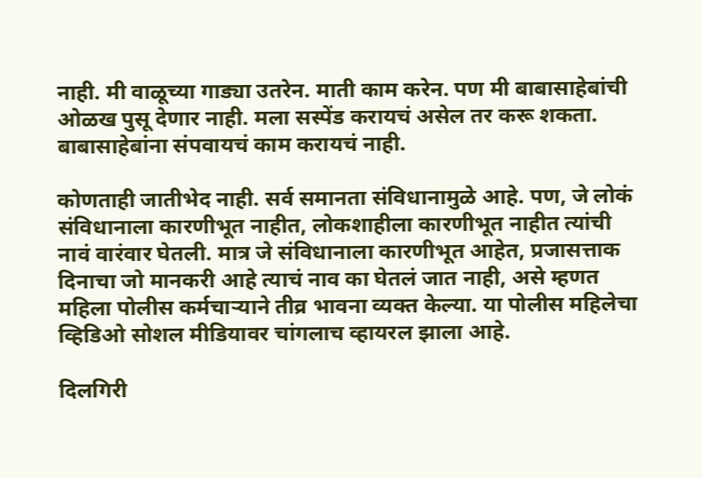नाही. मी वाळूच्या गाड्या उतरेन. माती काम करेन. पण मी बाबासाहेबांची ओळख पुसू देणार नाही. मला सस्पेंड करायचं असेल तर करू शकता. बाबासाहेबांना संपवायचं काम करायचं नाही.

कोणताही जातीभेद नाही. सर्व समानता संविधानामुळे आहे. पण, जे लोकं संविधानाला कारणीभूत नाहीत, लोकशाहीला कारणीभूत नाहीत त्यांची नावं वारंवार घेतली. मात्र जे संविधानाला कारणीभूत आहेत, प्रजासत्ताक दिनाचा जो मानकरी आहे त्याचं नाव का घेतलं जात नाही, असे म्हणत महिला पोलीस कर्मचार्‍याने तीव्र भावना व्यक्त केल्या. या पोलीस महिलेचा व्हिडिओ सोशल मीडियावर चांगलाच व्हायरल झाला आहे.

दिलगिरी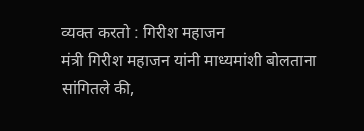व्यक्त करतो : गिरीश महाजन
मंत्री गिरीश महाजन यांनी माध्यमांशी बोलताना सांगितले की,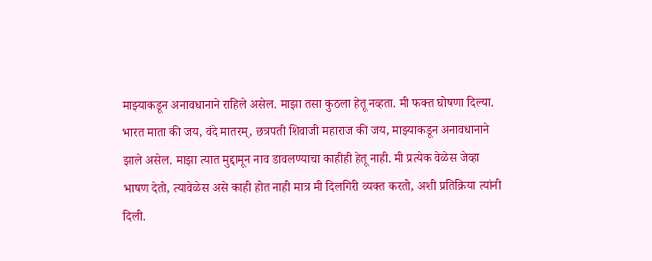माझ्याकडून अनावधानाने राहिले असेल. माझा तसा कुठला हेतू नव्हता. मी फक्त घोषणा दिल्या. भारत माता की जय, वंदे मातरम्, छत्रपती शिवाजी महाराज की जय, माझ्याकडून अनावधानाने झाले असेल. माझा त्यात मुद्दामून नाव डावलण्याचा काहीही हेतू नाही. मी प्रत्येक वेळेस जेव्हा भाषण देतो, त्यावेळेस असे काही होत नाही मात्र मी दिलगिरी व्यक्त करतो, अशी प्रतिक्रिया त्यांनी दिली.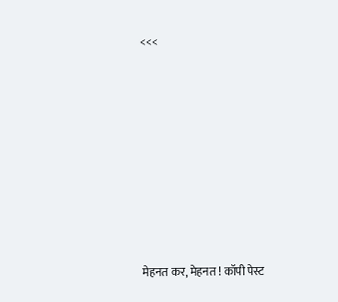<<<









मेहनत कर, मेहनत ! कॉपी पेस्ट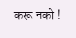करू नको !